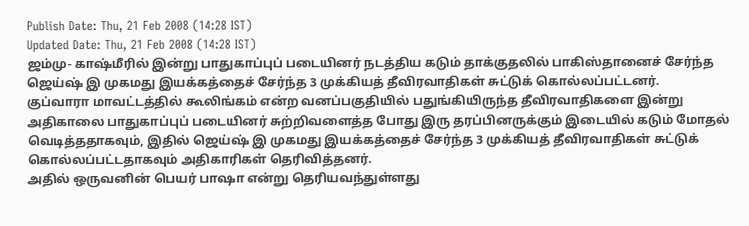Publish Date: Thu, 21 Feb 2008 (14:28 IST)
Updated Date: Thu, 21 Feb 2008 (14:28 IST)
ஜம்மு- காஷ்மீரில் இன்று பாதுகாப்புப் படையினர் நடத்திய கடும் தாக்குதலில் பாகிஸ்தானைச் சேர்ந்த ஜெய்ஷ் இ முகமது இயக்கத்தைச் சேர்ந்த 3 முக்கியத் தீவிரவாதிகள் சுட்டுக் கொல்லப்பட்டனர்.
குப்வாரா மாவட்டத்தில் கூலிங்கம் என்ற வனப்பகுதியில் பதுங்கியிருந்த தீவிரவாதிகளை இன்று அதிகாலை பாதுகாப்புப் படையினர் சுற்றிவளைத்த போது இரு தரப்பினருக்கும் இடையில் கடும் மோதல் வெடித்ததாகவும், இதில் ஜெய்ஷ் இ முகமது இயக்கத்தைச் சேர்ந்த 3 முக்கியத் தீவிரவாதிகள் சுட்டுக் கொல்லப்பட்டதாகவும் அதிகாரிகள் தெரிவித்தனர்.
அதில் ஒருவனின் பெயர் பாஷா என்று தெரியவந்துள்ளது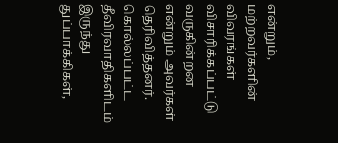என்றும், மற்றவர்களின் விவரங்கள் விசாரிக்கப்பட்டு வருகின்றன என்றும் அவர்கள் தெரிவித்தனர்.
கொல்லப்பட்ட தீவிரவாதிகளிடம் இருந்து துப்பாக்கிகள்,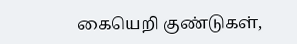கையெறி குண்டுகள்,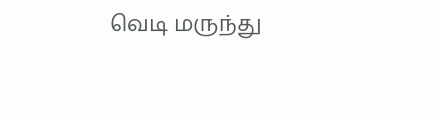வெடி மருந்து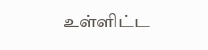உள்ளிட்ட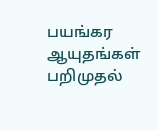பயங்கர ஆயுதங்கள் பறிமுதல்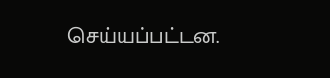செய்யப்பட்டன.